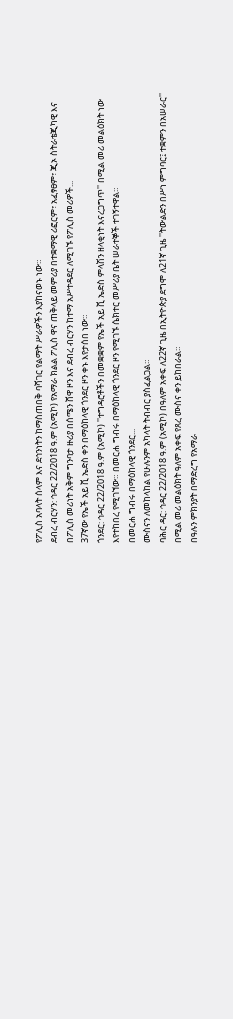የፖሊስ አባላት ሰላም እና ደኅንነትን ከማስጠበቅ ባሻገር የልማት ሥራዎችን እያከናወኑ ነው።
ደብረ ብርሃን: ኅዳር 22/2018 ዓ.ም (አሚኮ) የአማራ ክልል ፖሊስ ዋና ጠቅላይ መምሪያ በተቋማዊ ሪፎርም፣ አፈፃፀም፣ ጂኦ ስትራቴጂካዊ እና በፖሊስ መሪነት አቅም ግንባታ ዙሪያ በሰሜን ሸዋ ዞን እና ደብረ ብርሃን ከተማ አሥተዳደር ለሚገኙ የፖሊስ መሪዎች...
37ኛው የኤች አይ ቪ ኤድስ ቀን በማዕከላዊ ጎንደር ዞን ቀኑ እየታሰበ ነው።
ጎንደር: ኅዳር 22/2018 ዓ.ም (አሚኮ) ''ተግዳሮቶችን በመቋቋም የኤች አይ ቪ ኤድስ ምላሽን ዘላቂነት እናረጋግጥ'' በሚል መሪ መልዕክት ነው እየተከበረ የሚገኘው። በመርሐ ግብሩ በማዕከላዊ ጎንደር ዞን የሚገኙ ሴክተር መሥሪያ ቤት ሠራተኞች ተገኝተዋል።
በመርሐ ግብሩ በማዕከላዊ ጎንደር...
ሙስናን ለመከላከል የሁሉንም አካላት ትብብር ያስፈልጋል።
ባሕር ዳር: ኅዳር 22/2018 ዓ.ም (አሚኮ) በዓለም አቀፍ ለ22ኛ ጊዜ በኢትዮጵያ ደግሞ ለ21ኛ ጊዜ ''ትውልድን በሥነ ምግባር፤ ተቋምን በአሠራር'' በሚል መሪ መልዕክት ዓለም አቀፍ የጸረ ሙስና ቀን ይከበራል።
በዓሉን ምክንያት በማድረግ የአማራ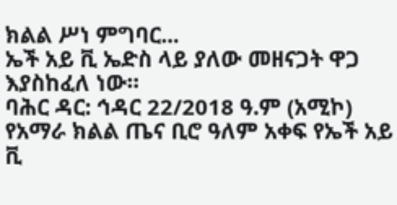ክልል ሥነ ምግባር...
ኤች አይ ቪ ኤድስ ላይ ያለው መዘናጋት ዋጋ እያስከፈለ ነው።
ባሕር ዳር: ኅዳር 22/2018 ዓ.ም (አሚኮ) የአማራ ክልል ጤና ቢሮ ዓለም አቀፍ የኤች አይ ቪ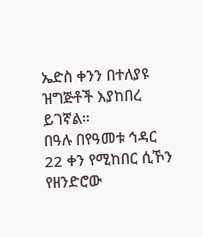ኤድስ ቀንን በተለያዩ ዝግጅቶች እያከበረ ይገኛል።
በዓሉ በየዓመቱ ኅዳር 22 ቀን የሚከበር ሲኾን የዘንድሮው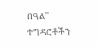በዓል'' ተግዳሮቶችን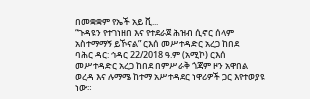በመቋቋም የኤች አይ ቪ...
“ጉዳዩን የተገነዘበ እና የተደራጀ ሕዝብ ሲኖር ሰላም አስተማማኝ ይኾናል” ርእሰ መሥተዳድር አረጋ ከበደ
ባሕር ዳር: ኅዳር 22/2018 ዓ.ም (አሚኮ) ርእሰ መሥተዳድር አረጋ ከበደ በምሥራቅ ጎጃም ዞን አዋበል ወረዳ እና ሉማሜ ከተማ አሥተዳደር ነዋሪዎች ጋር እየተወያዩ ነው።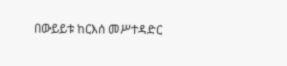በውይይቱ ከርእሰ መሥተዳድር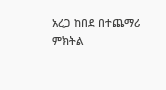አረጋ ከበደ በተጨማሪ ምክትል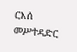ርእሰ መሥተዳድር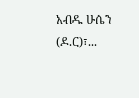አብዱ ሁሴን (ዶ.ር)፣...